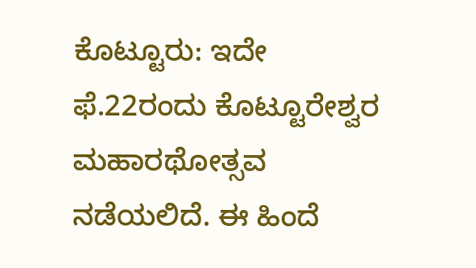ಕೊಟ್ಟೂರು: ಇದೇ ಫೆ.22ರಂದು ಕೊಟ್ಟೂರೇಶ್ವರ ಮಹಾರಥೋತ್ಸವ ನಡೆಯಲಿದೆ. ಈ ಹಿಂದೆ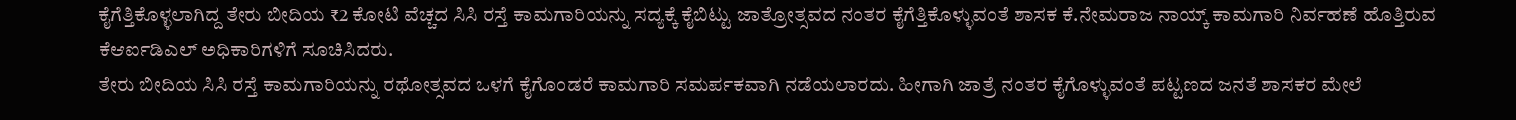ಕೈಗೆತ್ತಿಕೊಳ್ಳಲಾಗಿದ್ದ ತೇರು ಬೀದಿಯ ₹2 ಕೋಟಿ ವೆಚ್ಚದ ಸಿಸಿ ರಸ್ತೆ ಕಾಮಗಾರಿಯನ್ನು ಸದ್ಯಕ್ಕೆ ಕೈಬಿಟ್ಟು ಜಾತ್ರೋತ್ಸವದ ನಂತರ ಕೈಗೆತ್ತಿಕೊಳ್ಳುವಂತೆ ಶಾಸಕ ಕೆ.ನೇಮರಾಜ ನಾಯ್ಕ್ ಕಾಮಗಾರಿ ನಿರ್ವಹಣೆ ಹೊತ್ತಿರುವ ಕೆಆರ್ಐಡಿಎಲ್ ಅಧಿಕಾರಿಗಳಿಗೆ ಸೂಚಿಸಿದರು.
ತೇರು ಬೀದಿಯ ಸಿಸಿ ರಸ್ತೆ ಕಾಮಗಾರಿಯನ್ನು ರಥೋತ್ಸವದ ಒಳಗೆ ಕೈಗೊಂಡರೆ ಕಾಮಗಾರಿ ಸಮರ್ಪಕವಾಗಿ ನಡೆಯಲಾರದು. ಹೀಗಾಗಿ ಜಾತ್ರೆ ನಂತರ ಕೈಗೊಳ್ಳುವಂತೆ ಪಟ್ಟಣದ ಜನತೆ ಶಾಸಕರ ಮೇಲೆ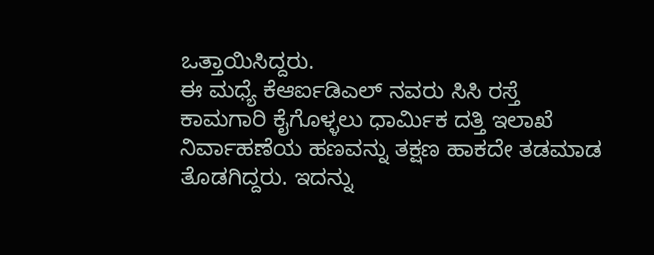ಒತ್ತಾಯಿಸಿದ್ದರು.
ಈ ಮಧ್ಯೆ ಕೆಆರ್ಐಡಿಎಲ್ ನವರು ಸಿಸಿ ರಸ್ತೆ ಕಾಮಗಾರಿ ಕೈಗೊಳ್ಳಲು ಧಾರ್ಮಿಕ ದತ್ತಿ ಇಲಾಖೆ ನಿರ್ವಾಹಣೆಯ ಹಣವನ್ನು ತಕ್ಷಣ ಹಾಕದೇ ತಡಮಾಡ ತೊಡಗಿದ್ದರು. ಇದನ್ನು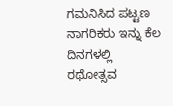ಗಮನಿಸಿದ ಪಟ್ಟಣ ನಾಗರಿಕರು ಇನ್ನು ಕೆಲ ದಿನಗಳಲ್ಲಿ ರಥೋತ್ಸವ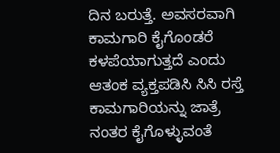ದಿನ ಬರುತ್ತೆ. ಅವಸರವಾಗಿ ಕಾಮಗಾರಿ ಕೈಗೊಂಡರೆ ಕಳಪೆಯಾಗುತ್ತದೆ ಎಂದು ಆತಂಕ ವ್ಯಕ್ತಪಡಿಸಿ ಸಿಸಿ ರಸ್ತೆ ಕಾಮಗಾರಿಯನ್ನು ಜಾತ್ರೆ ನಂತರ ಕೈಗೊಳ್ಳುವಂತೆ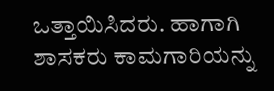ಒತ್ತಾಯಿಸಿದರು. ಹಾಗಾಗಿ ಶಾಸಕರು ಕಾಮಗಾರಿಯನ್ನು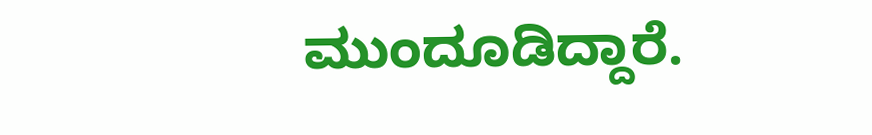ಮುಂದೂಡಿದ್ದಾರೆ.